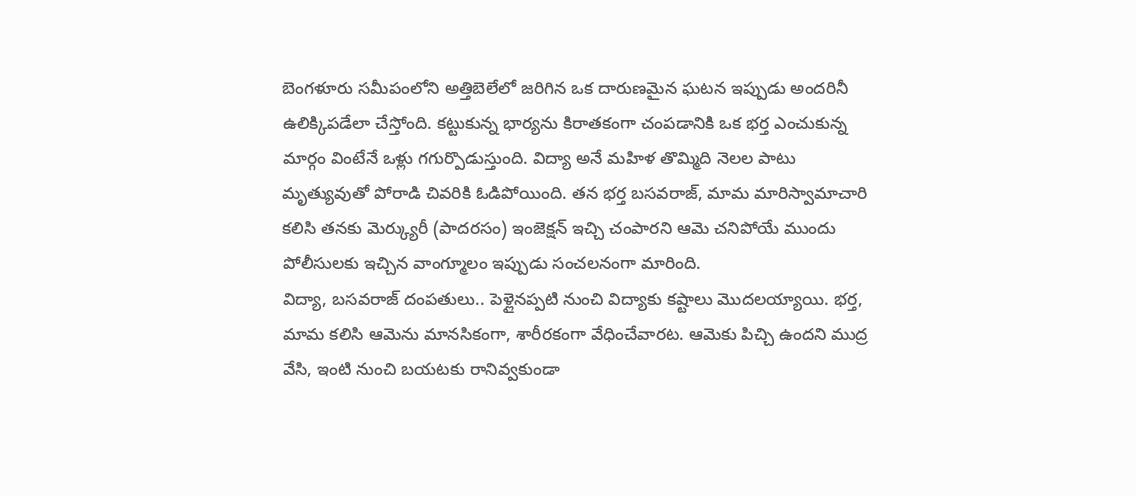బెంగళూరు సమీపంలోని అత్తిబెలేలో జరిగిన ఒక దారుణమైన ఘటన ఇప్పుడు అందరినీ ఉలిక్కిపడేలా చేస్తోంది. కట్టుకున్న భార్యను కిరాతకంగా చంపడానికి ఒక భర్త ఎంచుకున్న మార్గం వింటేనే ఒళ్లు గగుర్పొడుస్తుంది. విద్యా అనే మహిళ తొమ్మిది నెలల పాటు మృత్యువుతో పోరాడి చివరికి ఓడిపోయింది. తన భర్త బసవరాజ్, మామ మారిస్వామాచారి కలిసి తనకు మెర్క్యురీ (పాదరసం) ఇంజెక్షన్ ఇచ్చి చంపారని ఆమె చనిపోయే ముందు పోలీసులకు ఇచ్చిన వాంగ్మూలం ఇప్పుడు సంచలనంగా మారింది.
విద్యా, బసవరాజ్ దంపతులు.. పెళ్లైనప్పటి నుంచి విద్యాకు కష్టాలు మొదలయ్యాయి. భర్త, మామ కలిసి ఆమెను మానసికంగా, శారీరకంగా వేధించేవారట. ఆమెకు పిచ్చి ఉందని ముద్ర వేసి, ఇంటి నుంచి బయటకు రానివ్వకుండా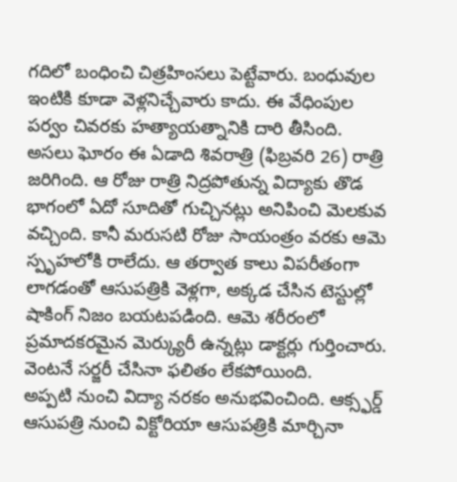గదిలో బంధించి చిత్రహింసలు పెట్టేవారు. బంధువుల ఇంటికి కూడా వెళ్లనిచ్చేవారు కాదు. ఈ వేధింపుల పర్వం చివరకు హత్యాయత్నానికి దారి తీసింది.
అసలు ఘోరం ఈ ఏడాది శివరాత్రి (ఫిబ్రవరి 26) రాత్రి జరిగింది. ఆ రోజు రాత్రి నిద్రపోతున్న విద్యాకు తొడ భాగంలో ఏదో సూదితో గుచ్చినట్లు అనిపించి మెలకువ వచ్చింది. కానీ మరుసటి రోజు సాయంత్రం వరకు ఆమె స్పృహలోకి రాలేదు. ఆ తర్వాత కాలు విపరీతంగా లాగడంతో ఆసుపత్రికి వెళ్లగా, అక్కడ చేసిన టెస్టుల్లో షాకింగ్ నిజం బయటపడింది. ఆమె శరీరంలో ప్రమాదకరమైన మెర్క్యురీ ఉన్నట్లు డాక్టర్లు గుర్తించారు. వెంటనే సర్జరీ చేసినా ఫలితం లేకపోయింది.
అప్పటి నుంచి విద్యా నరకం అనుభవించింది. ఆక్స్ఫర్డ్ ఆసుపత్రి నుంచి విక్టోరియా ఆసుపత్రికి మార్చినా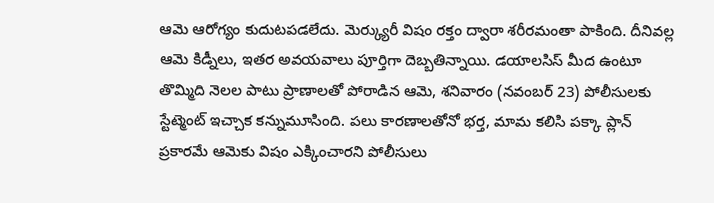ఆమె ఆరోగ్యం కుదుటపడలేదు. మెర్క్యురీ విషం రక్తం ద్వారా శరీరమంతా పాకింది. దీనివల్ల ఆమె కిడ్నీలు, ఇతర అవయవాలు పూర్తిగా దెబ్బతిన్నాయి. డయాలసిస్ మీద ఉంటూ తొమ్మిది నెలల పాటు ప్రాణాలతో పోరాడిన ఆమె, శనివారం (నవంబర్ 23) పోలీసులకు స్టేట్మెంట్ ఇచ్చాక కన్నుమూసింది. పలు కారణాలతోనో భర్త, మామ కలిసి పక్కా ప్లాన్ ప్రకారమే ఆమెకు విషం ఎక్కించారని పోలీసులు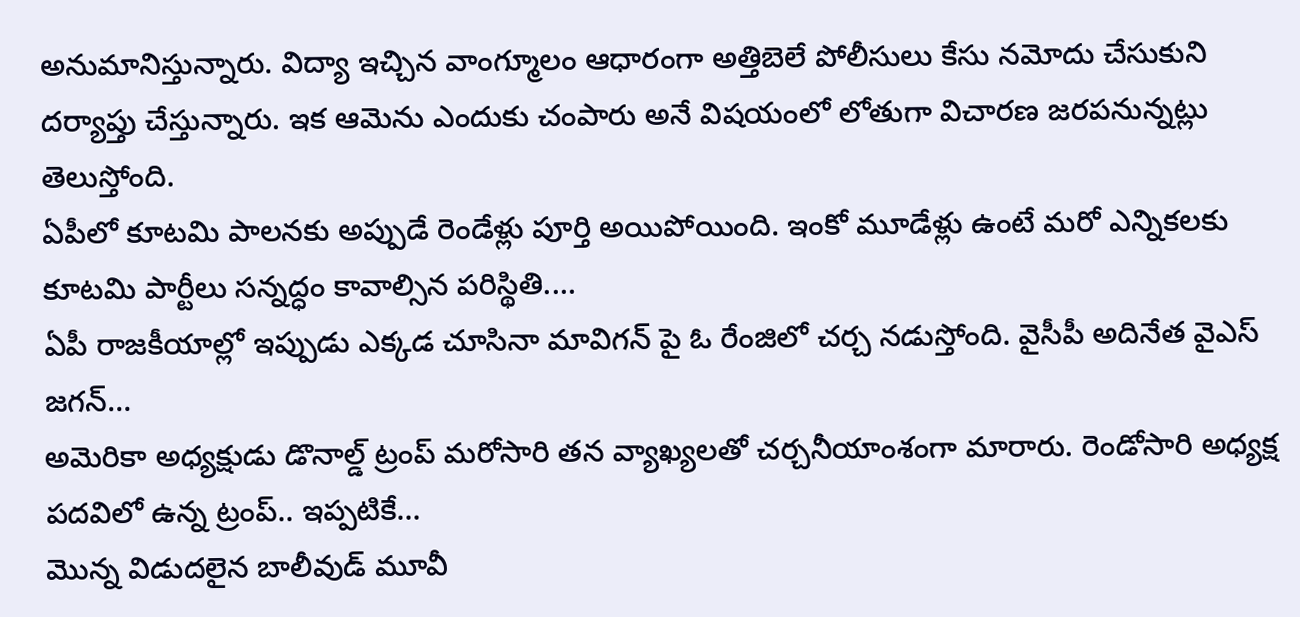అనుమానిస్తున్నారు. విద్యా ఇచ్చిన వాంగ్మూలం ఆధారంగా అత్తిబెలే పోలీసులు కేసు నమోదు చేసుకుని దర్యాప్తు చేస్తున్నారు. ఇక ఆమెను ఎందుకు చంపారు అనే విషయంలో లోతుగా విచారణ జరపనున్నట్లు తెలుస్తోంది.
ఏపీలో కూటమి పాలనకు అప్పుడే రెండేళ్లు పూర్తి అయిపోయింది. ఇంకో మూడేళ్లు ఉంటే మరో ఎన్నికలకు కూటమి పార్టీలు సన్నద్ధం కావాల్సిన పరిస్థితి.…
ఏపీ రాజకీయాల్లో ఇప్పుడు ఎక్కడ చూసినా మావిగన్ పై ఓ రేంజిలో చర్చ నడుస్తోంది. వైసీపీ అదినేత వైఎస్ జగన్…
అమెరికా అధ్యక్షుడు డొనాల్డ్ ట్రంప్ మరోసారి తన వ్యాఖ్యలతో చర్చనీయాంశంగా మారారు. రెండోసారి అధ్యక్ష పదవిలో ఉన్న ట్రంప్.. ఇప్పటికే…
మొన్న విడుదలైన బాలీవుడ్ మూవీ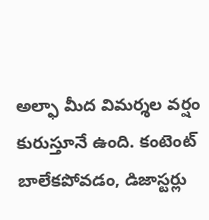అల్ఫా మీద విమర్శల వర్షం కురుస్తూనే ఉంది. కంటెంట్ బాలేకపోవడం, డిజాస్టర్లు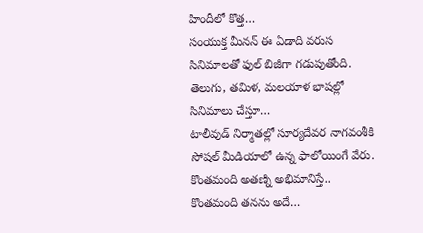హిందీలో కొత్త…
సంయుక్త మీనన్ ఈ ఏడాది వరుస సినిమాలతో ఫుల్ బిజీగా గడుపుతోంది. తెలుగు, తమిళ, మలయాళ భాషల్లో సినిమాలు చేస్తూ…
టాలీవుడ్ నిర్మాతల్లో సూర్యదేవర నాగవంశీకి సోషల్ మీడియాలో ఉన్న ఫాలోయింగే వేరు. కొంతమంది అతణ్ని అభిమానిస్తే.. కొంతమంది తనను అదే…